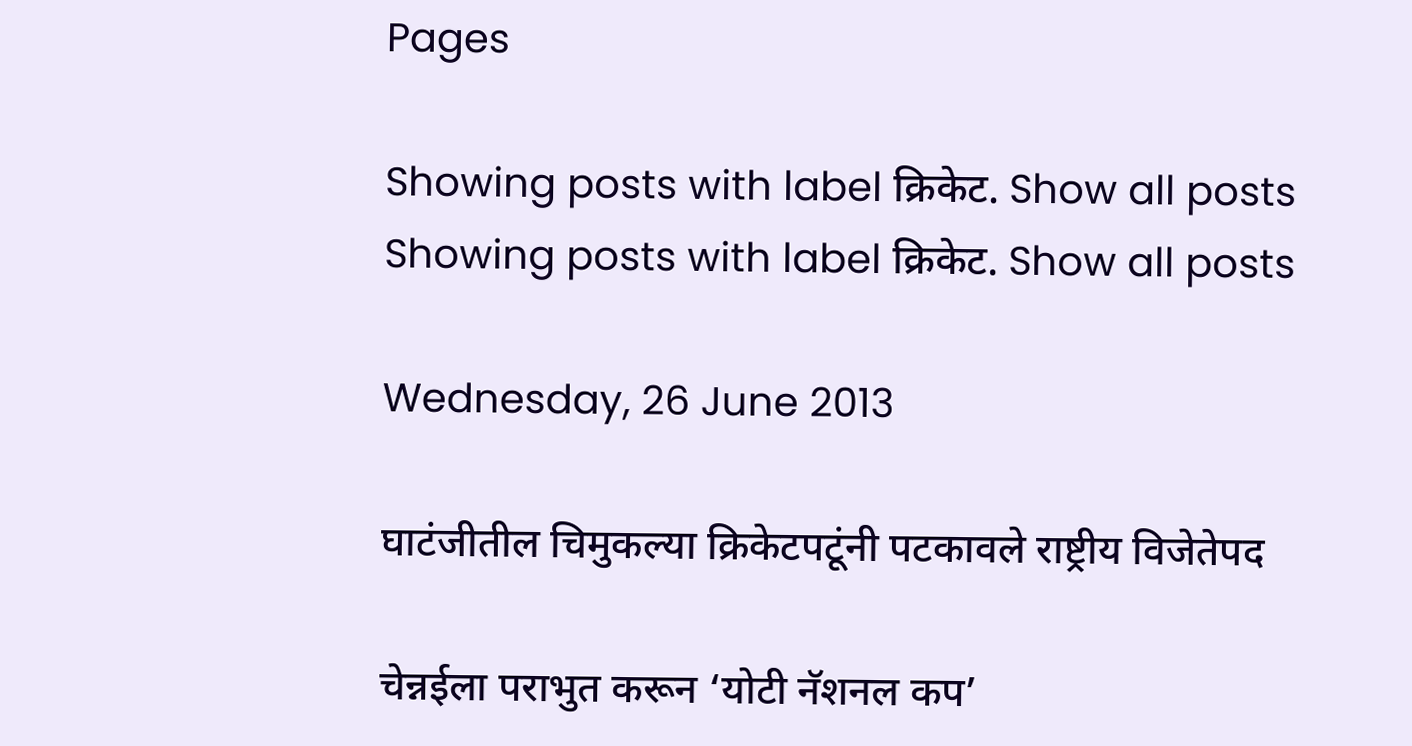Pages

Showing posts with label क्रिकेट. Show all posts
Showing posts with label क्रिकेट. Show all posts

Wednesday, 26 June 2013

घाटंजीतील चिमुकल्या क्रिकेटपटूंनी पटकावले राष्ट्रीय विजेतेपद

चेन्नईला पराभुत करून ‘योटी नॅशनल कप’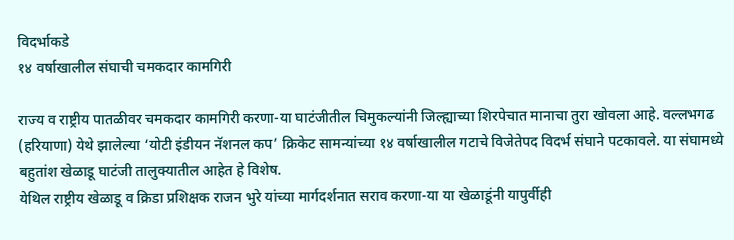विदर्भाकडे
१४ वर्षाखालील संघाची चमकदार कामगिरी

राज्य व राष्ट्रीय पातळीवर चमकदार कामगिरी करणा-या घाटंजीतील चिमुकल्यांनी जिल्ह्याच्या शिरपेचात मानाचा तुरा खोवला आहे. वल्लभगढ (हरियाणा) येथे झालेल्या ‘योटी इंडीयन नॅशनल कप’ क्रिकेट सामन्यांच्या १४ वर्षाखालील गटाचे विजेतेपद विदर्भ संघाने पटकावले. या संघामध्ये बहुतांश खेळाडू घाटंजी तालुक्यातील आहेत हे विशेष.
येथिल राष्ट्रीय खेळाडू व क्रिडा प्रशिक्षक राजन भुरे यांच्या मार्गदर्शनात सराव करणा-या या खेळाडूंनी यापुर्वीही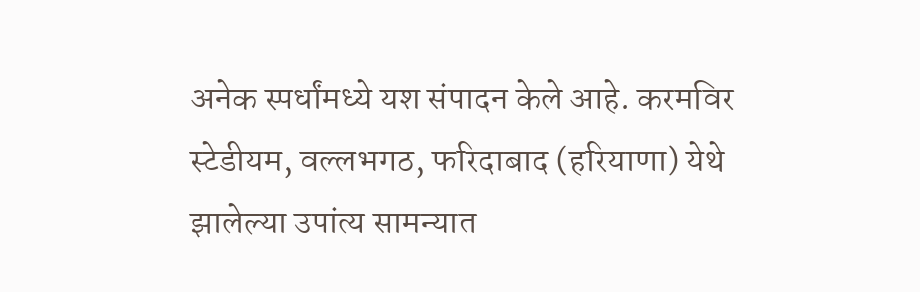अनेक स्पर्धांमध्ये यश संपादन केले आहे. करमविर स्टेडीयम, वल्लभगठ, फरिदाबाद (हरियाणा) येथे झालेल्या उपांत्य सामन्यात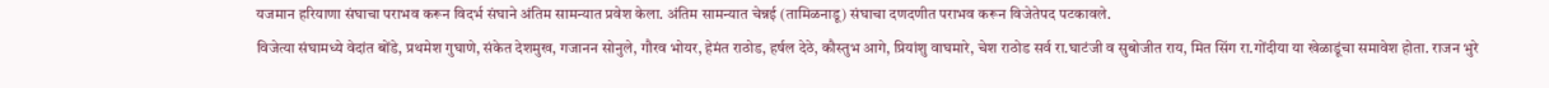यजमान हरियाणा संघाचा पराभव करून विदर्भ संघाने अंतिम सामन्यात प्रवेश केला. अंतिम सामन्यात चेन्नई (तामिळनाडू) संघाचा दणदणीत पराभव करून विजेतेपद पटकावले.
विजेत्या संघामध्ये वेदांत बोंडे, प्रथमेश गुघाणे, संकेत देशमुख, गजानन सोनुले, गौरव भोयर, हेमंत राठोड, हर्षल देठे, कौस्तुभ आगे, प्रियांशु वाघमारे, चेश राठोड सर्व रा.घाटंजी व सुबोजीत राय, मित सिंग रा.गोंदीया या खेळाडूंचा समावेश होता. राजन भुरे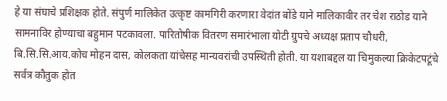हे या संघाचे प्रशिक्षक होते. संपुर्ण मालिकेत उत्कृष्ट कामगिरी करणारा वेदांत बोंडे याने मालिकावीर तर चेश राठोड याने सामनाविर होण्याचा बहुमान पटकावला. पारितोषीक वितरण समारंभाला योटी ग्रुपचे अध्यक्ष प्रताप चौधरी, बि.सि.सि.आय.कोच मोहन दास, कोलकता यांचेसह मान्यवरांची उपस्थिती होती. या यशाबद्दल या चिमुकल्या क्रिकेटपटूंचे सर्वत्र कौतुक होत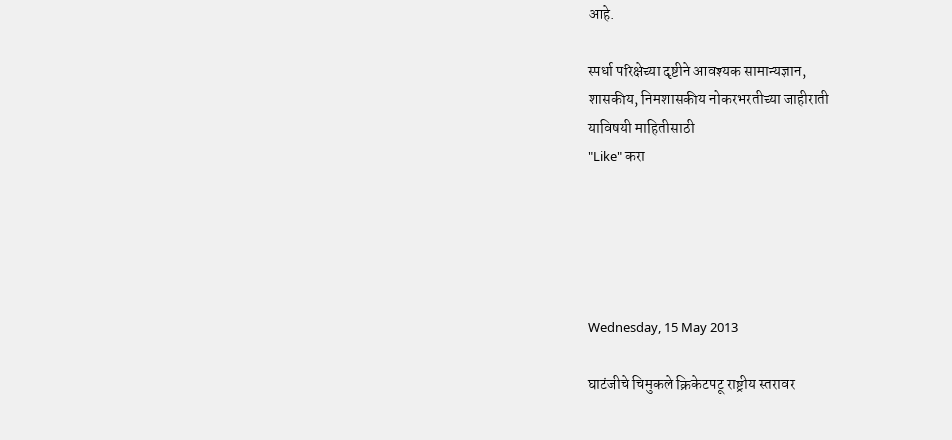आहे.

स्पर्धा परिक्षेच्या दृष्टीने आवश्यक सामान्यज्ञान,
शासकीय, निमशासकीय नोकरभरतीच्या जाहीराती
याविषयी माहितीसाठी
"Like" करा





Wednesday, 15 May 2013

घाटंजीचे चिमुकले क्रिकेटपटू राष्ट्रीय स्तरावर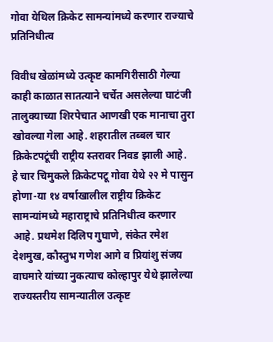गोवा येथिल क्रिकेट सामन्यांमध्ये करणार राज्याचे प्रतिनिधीत्व

विवीध खेळांमध्ये उत्कृष्ट कामगिरीसाठी गेल्या काही काळात सातत्याने चर्चेत असलेल्या घाटंजी तालुक्याच्या शिरपेचात आणखी एक मानाचा तुरा खोवल्या गेला आहे. शहरातील तब्बल चार क्रिकेटपटूंची राष्ट्रीय स्तरावर निवड झाली आहे.
हे चार चिमुकले क्रिकेटपटू गोवा येथे २२ मे पासुन होणा-या १४ वर्षाखालील राष्ट्रीय क्रिकेट सामन्यांमध्ये महाराष्ट्राचे प्रतिनिधीत्व करणार आहे. प्रथमेश दिलिप गुघाणे, संकेत रमेश देशमुख, कौस्तुभ गणेश आगे व प्रियांशु संजय वाघमारे यांच्या नुकत्याच कोल्हापुर येथे झालेल्या राज्यस्तरीय सामन्यातील उत्कृष्ट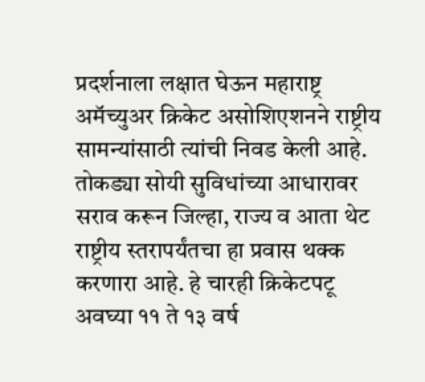प्रदर्शनाला लक्षात घेऊन महाराष्ट्र अमॅच्युअर क्रिकेट असोशिएशनने राष्ट्रीय सामन्यांसाठी त्यांची निवड केली आहे.
तोकड्या सोयी सुविधांच्या आधारावर सराव करून जिल्हा, राज्य व आता थेट राष्ट्रीय स्तरापर्यंतचा हा प्रवास थक्क करणारा आहे. हे चारही क्रिकेटपटू अवघ्या ११ ते १३ वर्ष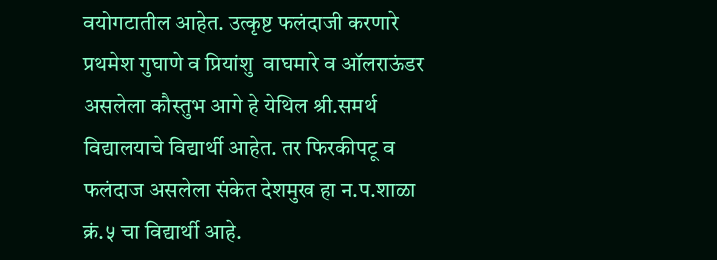वयोगटातील आहेत. उत्कृष्ट फलंदाजी करणारे प्रथमेश गुघाणे व प्रियांशु  वाघमारे व ऑलराऊंडर असलेला कौस्तुभ आगे हे येथिल श्री.समर्थ विद्यालयाचे विद्यार्थी आहेत. तर फिरकीपटू व फलंदाज असलेला संकेत देशमुख हा न.प.शाळा क्रं.५ चा विद्यार्थी आहे.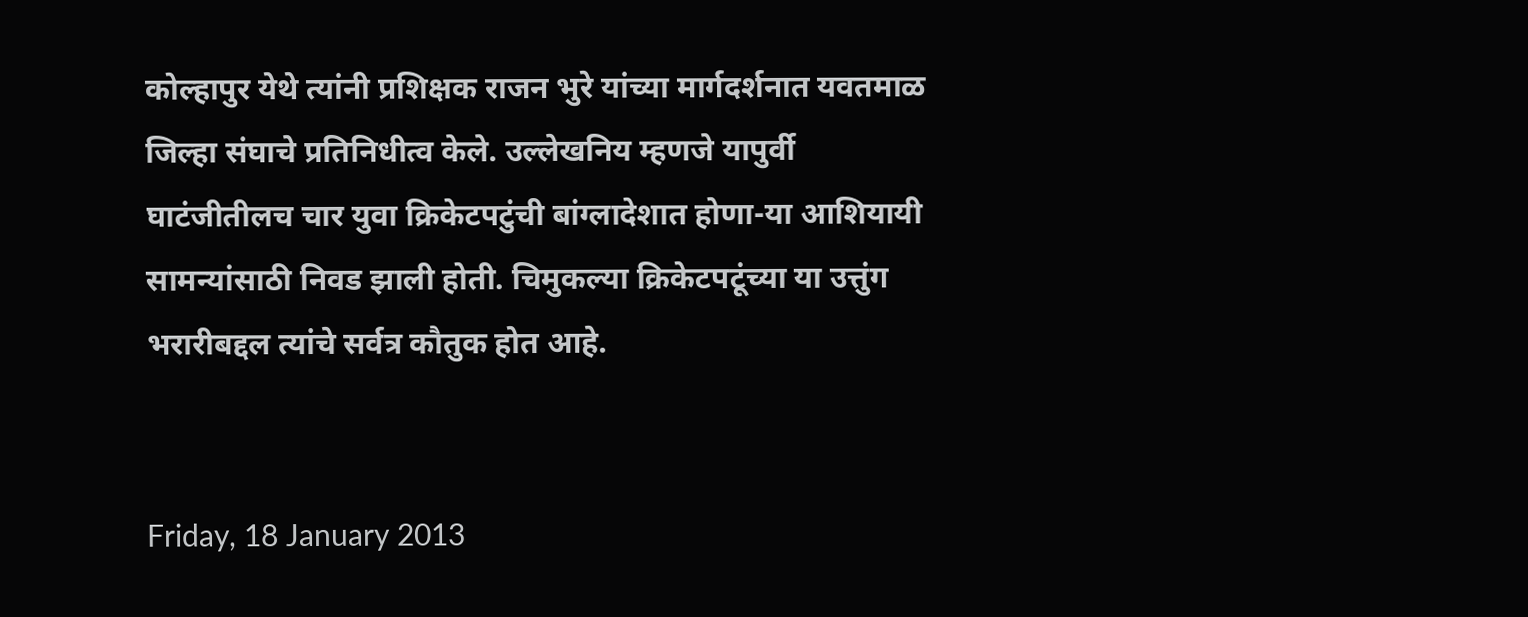कोल्हापुर येथे त्यांनी प्रशिक्षक राजन भुरे यांच्या मार्गदर्शनात यवतमाळ जिल्हा संघाचे प्रतिनिधीत्व केले. उल्लेखनिय म्हणजे यापुर्वी घाटंजीतीलच चार युवा क्रिकेटपटुंची बांग्लादेशात होणा-या आशियायी सामन्यांसाठी निवड झाली होती. चिमुकल्या क्रिकेटपटूंच्या या उत्तुंग भरारीबद्दल त्यांचे सर्वत्र कौतुक होत आहे.


Friday, 18 January 2013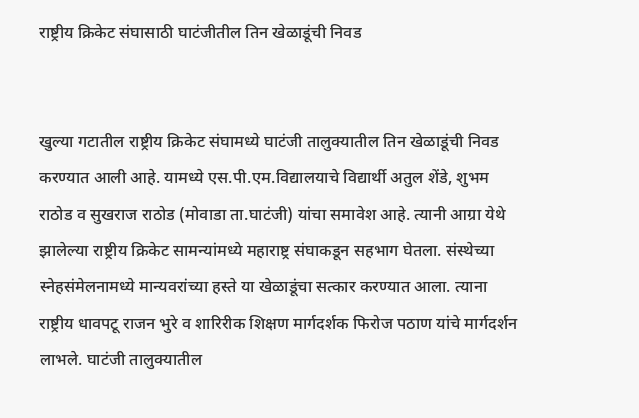राष्ट्रीय क्रिकेट संघासाठी घाटंजीतील तिन खेळाडूंची निवड


खुल्या गटातील राष्ट्रीय क्रिकेट संघामध्ये घाटंजी तालुक्यातील तिन खेळाडूंची निवड करण्यात आली आहे. यामध्ये एस.पी.एम.विद्यालयाचे विद्यार्थी अतुल शेंडे, शुभम राठोड व सुखराज राठोड (मोवाडा ता.घाटंजी) यांचा समावेश आहे. त्यानी आग्रा येथे झालेल्या राष्ट्रीय क्रिकेट सामन्यांमध्ये महाराष्ट्र संघाकडून सहभाग घेतला. संस्थेच्या स्नेहसंमेलनामध्ये मान्यवरांच्या हस्ते या खेळाडूंचा सत्कार करण्यात आला. त्याना राष्ट्रीय धावपटू राजन भुरे व शारिरीक शिक्षण मार्गदर्शक फिरोज पठाण यांचे मार्गदर्शन लाभले. घाटंजी तालुक्यातील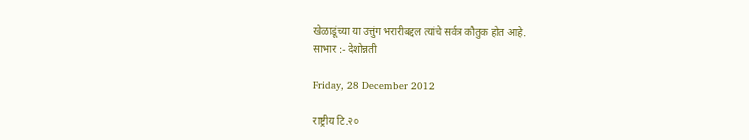खेळाडूंच्या या उत्तुंग भरारीबद्दल त्यांचे सर्वत्र कौतुक होत आहे.
साभार :- देशोन्नती

Friday, 28 December 2012

राष्ट्रीय टि.२०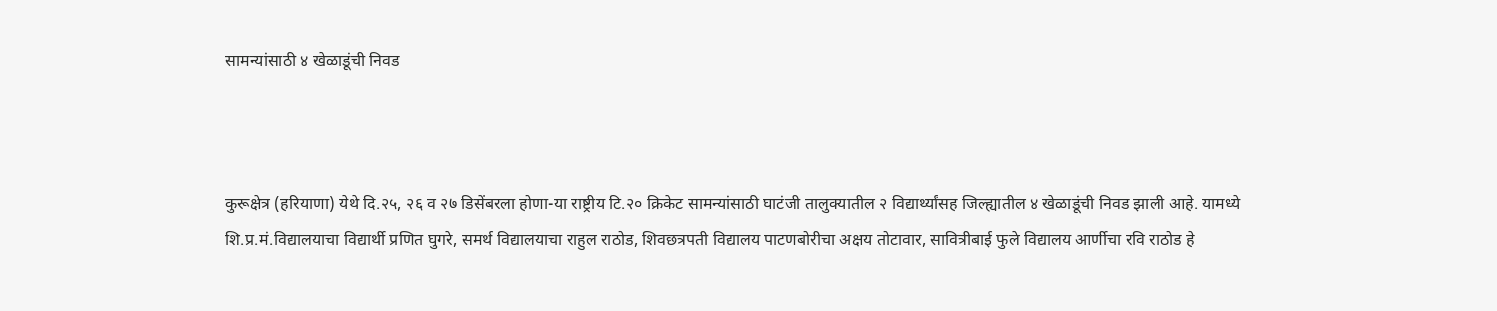सामन्यांसाठी ४ खेळाडूंची निवड



कुरूक्षेत्र (हरियाणा) येथे दि.२५, २६ व २७ डिसेंबरला होणा-या राष्ट्रीय टि.२० क्रिकेट सामन्यांसाठी घाटंजी तालुक्यातील २ विद्यार्थ्यांसह जिल्ह्यातील ४ खेळाडूंची निवड झाली आहे. यामध्ये शि.प्र.मं.विद्यालयाचा विद्यार्थी प्रणित घुगरे, समर्थ विद्यालयाचा राहुल राठोड, शिवछत्रपती विद्यालय पाटणबोरीचा अक्षय तोटावार, सावित्रीबाई फुले विद्यालय आर्णीचा रवि राठोड हे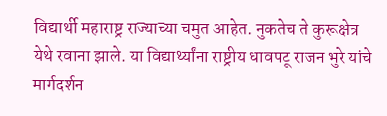विद्यार्थी महाराष्ट्र राज्याच्या चमुत आहेत. नुकतेच ते कुरूक्षेत्र येथे रवाना झाले. या विद्यार्थ्यांना राष्ट्रीय धावपटू राजन भुरे यांचे मार्गदर्शन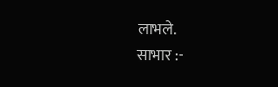लाभले.
साभार :-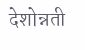देशोन्नती